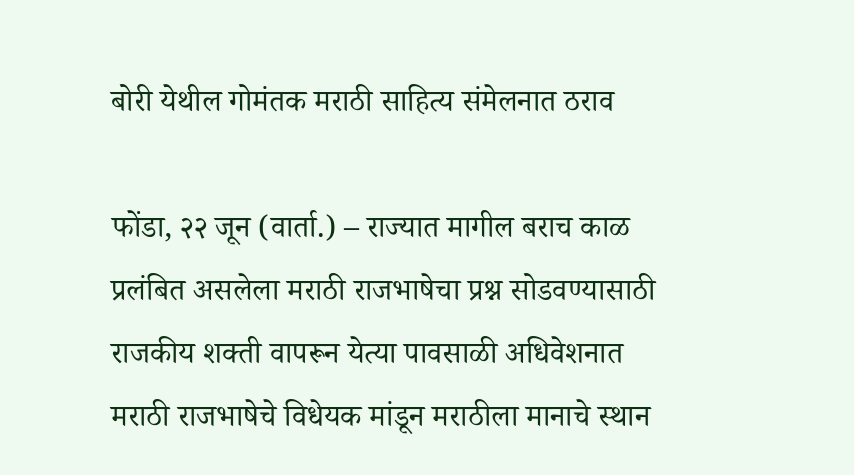बोरी येथील गोमंतक मराठी साहित्य संमेलनात ठराव

फोंडा, २२ जून (वार्ता.) – राज्यात मागील बराच काळ प्रलंबित असलेला मराठी राजभाषेचा प्रश्न सोडवण्यासाठी राजकीय शक्ती वापरून येत्या पावसाळी अधिवेशनात मराठी राजभाषेचे विधेयक मांडून मराठीला मानाचे स्थान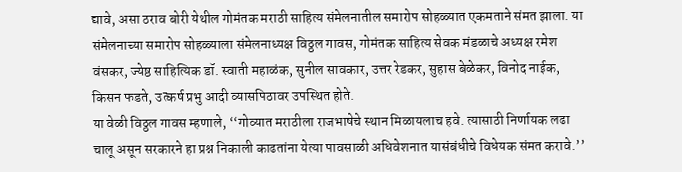द्यावे, असा ठराव बोरी येथील गोमंतक मराठी साहित्य संमेलनातील समारोप सोहळ्यात एकमताने संमत झाला. या संमेलनाच्या समारोप सोहळ्याला संमेलनाध्यक्ष विठ्ठल गावस, गोमंतक साहित्य सेवक मंडळाचे अध्यक्ष रमेश वंसकर, ज्येष्ठ साहित्यिक डॉ. स्वाती महाळंक, सुनील सावकार, उत्तर रेडकर, सुहास बेळेकर, विनोद नाईक, किसन फडते, उत्कर्ष प्रभु आदी व्यासपिठावर उपस्थित होते.
या वेळी विठ्ठल गावस म्हणाले, ‘‘गोव्यात मराठीला राजभाषेचे स्थान मिळायलाच हवे. त्यासाठी निर्णायक लढा चालू असून सरकारने हा प्रश्न निकाली काढतांना येत्या पावसाळी अधिवेशनात यासंबंधीचे विधेयक संमत करावे.’’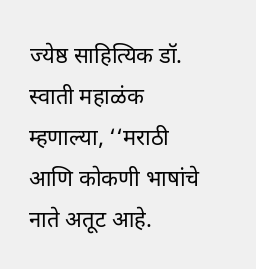ज्येष्ठ साहित्यिक डॉ. स्वाती महाळंक म्हणाल्या, ‘‘मराठी आणि कोकणी भाषांचे नाते अतूट आहे.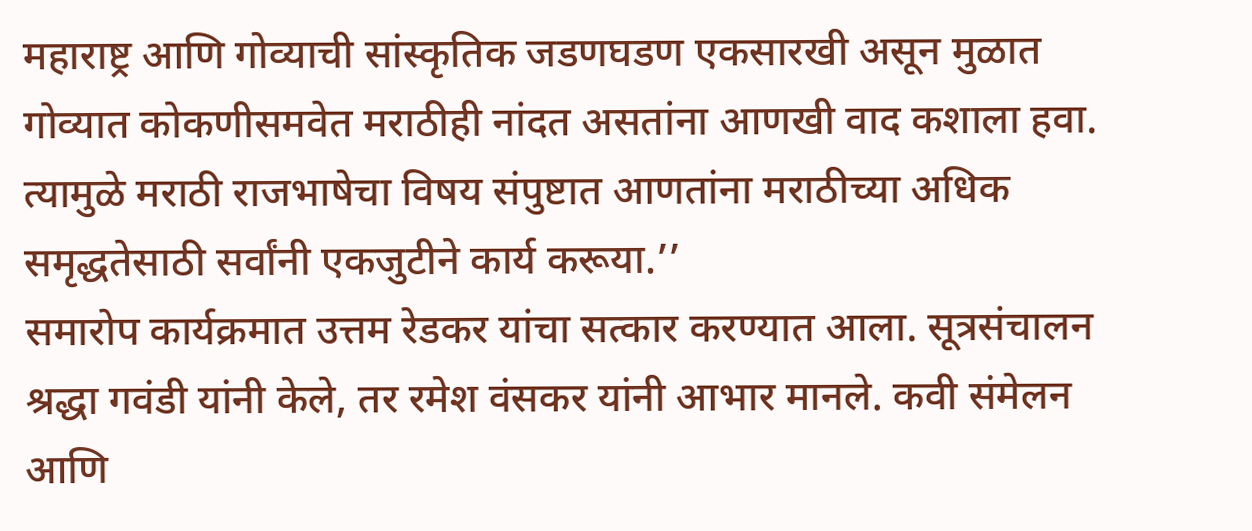महाराष्ट्र आणि गोव्याची सांस्कृतिक जडणघडण एकसारखी असून मुळात गोव्यात कोकणीसमवेत मराठीही नांदत असतांना आणखी वाद कशाला हवा. त्यामुळे मराठी राजभाषेचा विषय संपुष्टात आणतांना मराठीच्या अधिक समृद्धतेसाठी सर्वांनी एकजुटीने कार्य करूया.’’
समारोप कार्यक्रमात उत्तम रेडकर यांचा सत्कार करण्यात आला. सूत्रसंचालन श्रद्धा गवंडी यांनी केले, तर रमेश वंसकर यांनी आभार मानले. कवी संमेलन आणि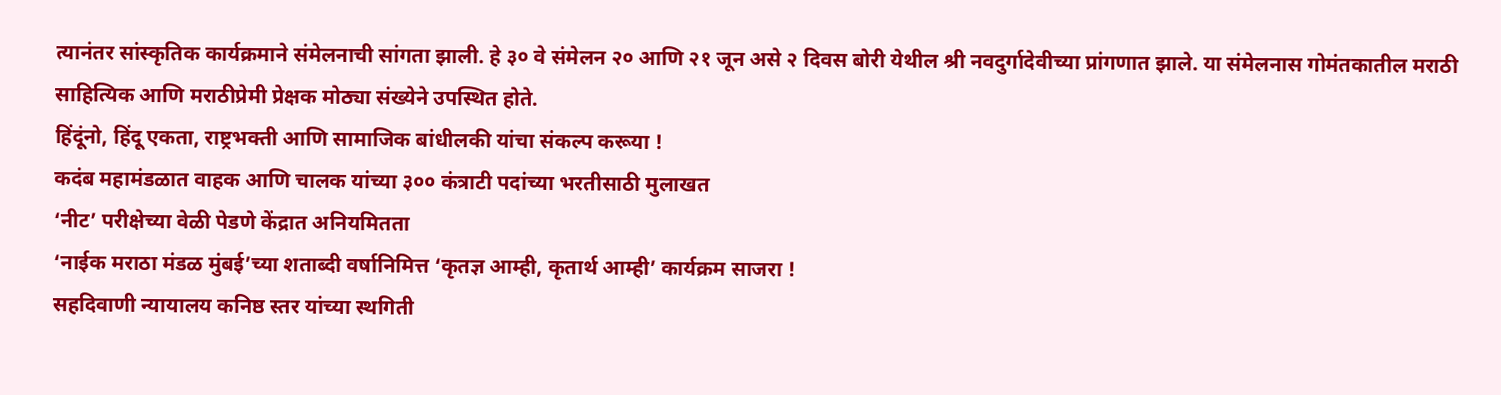त्यानंतर सांस्कृतिक कार्यक्रमाने संमेलनाची सांगता झाली. हे ३० वे संमेलन २० आणि २१ जून असे २ दिवस बोरी येथील श्री नवदुर्गादेवीच्या प्रांगणात झाले. या संमेलनास गोमंतकातील मराठी साहित्यिक आणि मराठीप्रेमी प्रेक्षक मोठ्या संख्येने उपस्थित होते.
हिंदूंनो, हिंदू एकता, राष्ट्रभक्ती आणि सामाजिक बांधीलकी यांचा संकल्प करूया !
कदंब महामंडळात वाहक आणि चालक यांच्या ३०० कंत्राटी पदांच्या भरतीसाठी मुलाखत
‘नीट’ परीक्षेच्या वेळी पेडणे केंद्रात अनियमितता
‘नाईक मराठा मंडळ मुंबई’च्या शताब्दी वर्षानिमित्त ‘कृतज्ञ आम्ही, कृतार्थ आम्ही’ कार्यक्रम साजरा !
सहदिवाणी न्यायालय कनिष्ठ स्तर यांच्या स्थगिती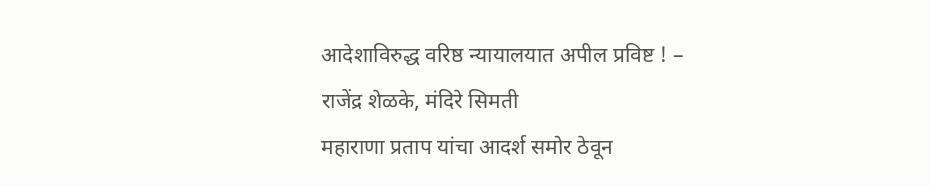आदेशाविरुद्ध वरिष्ठ न्यायालयात अपील प्रविष्ट ! – राजेंद्र शेळके, मंदिरे सिमती
महाराणा प्रताप यांचा आदर्श समोर ठेवून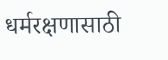धर्मरक्षणासाठी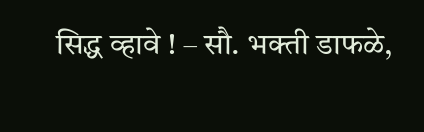सिद्ध व्हावे ! – सौ. भक्ती डाफळे,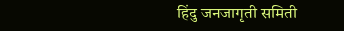हिंदु जनजागृती समिती